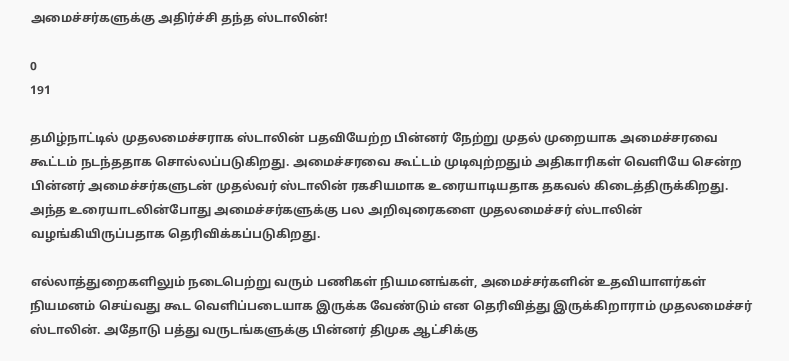அமைச்சர்களுக்கு அதிர்ச்சி தந்த ஸ்டாலின்!

0
191

தமிழ்நாட்டில் முதலமைச்சராக ஸ்டாலின் பதவியேற்ற பின்னர் நேற்று முதல் முறையாக அமைச்சரவை கூட்டம் நடந்ததாக சொல்லப்படுகிறது. அமைச்சரவை கூட்டம் முடிவுற்றதும் அதிகாரிகள் வெளியே சென்ற பின்னர் அமைச்சர்களுடன் முதல்வர் ஸ்டாலின் ரகசியமாக உரையாடியதாக தகவல் கிடைத்திருக்கிறது. அந்த உரையாடலின்போது அமைச்சர்களுக்கு பல அறிவுரைகளை முதலமைச்சர் ஸ்டாலின் வழங்கியிருப்பதாக தெரிவிக்கப்படுகிறது.

எல்லாத்துறைகளிலும் நடைபெற்று வரும் பணிகள் நியமனங்கள், அமைச்சர்களின் உதவியாளர்கள் நியமனம் செய்வது கூட வெளிப்படையாக இருக்க வேண்டும் என தெரிவித்து இருக்கிறாராம் முதலமைச்சர் ஸ்டாலின். அதோடு பத்து வருடங்களுக்கு பின்னர் திமுக ஆட்சிக்கு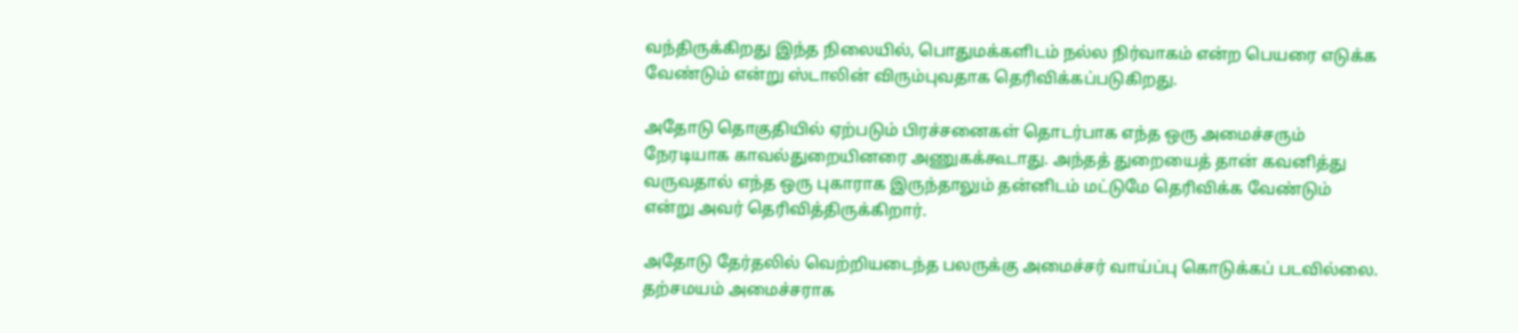வந்திருக்கிறது இந்த நிலையில், பொதுமக்களிடம் நல்ல நிர்வாகம் என்ற பெயரை எடுக்க வேண்டும் என்று ஸ்டாலின் விரும்புவதாக தெரிவிக்கப்படுகிறது.

அதோடு தொகுதியில் ஏற்படும் பிரச்சனைகள் தொடர்பாக எந்த ஒரு அமைச்சரும் நேரடியாக காவல்துறையினரை அணுகக்கூடாது. அந்தத் துறையைத் தான் கவனித்து வருவதால் எந்த ஒரு புகாராக இருந்தாலும் தன்னிடம் மட்டுமே தெரிவிக்க வேண்டும் என்று அவர் தெரிவித்திருக்கிறார்.

அதோடு தேர்தலில் வெற்றியடைந்த பலருக்கு அமைச்சர் வாய்ப்பு கொடுக்கப் படவில்லை. தற்சமயம் அமைச்சராக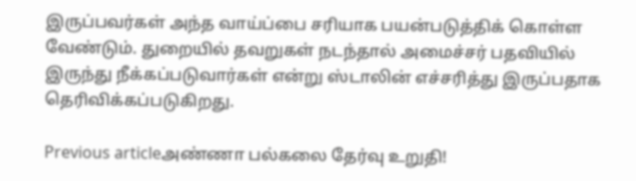இருப்பவர்கள் அந்த வாய்ப்பை சரியாக பயன்படுத்திக் கொள்ள வேண்டும். துறையில் தவறுகள் நடந்தால் அமைச்சர் பதவியில் இருந்து நீக்கப்படுவார்கள் என்று ஸ்டாலின் எச்சரித்து இருப்பதாக தெரிவிக்கப்படுகிறது.

Previous articleஅண்ணா பல்கலை தேர்வு உறுதி!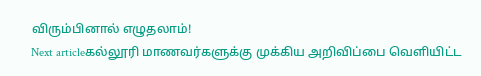விரும்பினால் எழுதலாம்!
Next articleகல்லூரி மாணவர்களுக்கு முக்கிய அறிவிப்பை வெளியிட்ட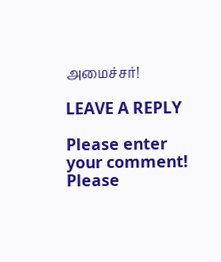அமைச்சர்!

LEAVE A REPLY

Please enter your comment!
Please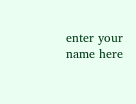enter your name here